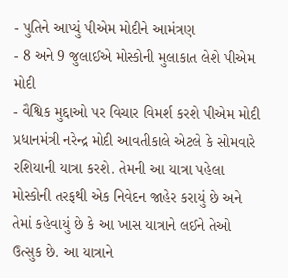- પુતિને આપ્યું પીએમ મોદીને આમંત્રણ
- 8 અને 9 જુલાઈએ મોસ્કોની મુલાકાત લેશે પીએમ મોદી
- વૈશ્વિક મુદ્દાઓ પર વિચાર વિમર્શ કરશે પીએમ મોદી
પ્રધાનમંત્રી નરેન્દ્ર મોદી આવતીકાલે એટલે કે સોમવારે રશિયાની યાત્રા કરશે. તેમની આ યાત્રા પહેલા મોસ્કોની તરફથી એક નિવેદન જાહેર કરાયું છે અને તેમાં કહેવાયું છે કે આ ખાસ યાત્રાને લઈને તેઓ ઉત્સુક છે. આ યાત્રાને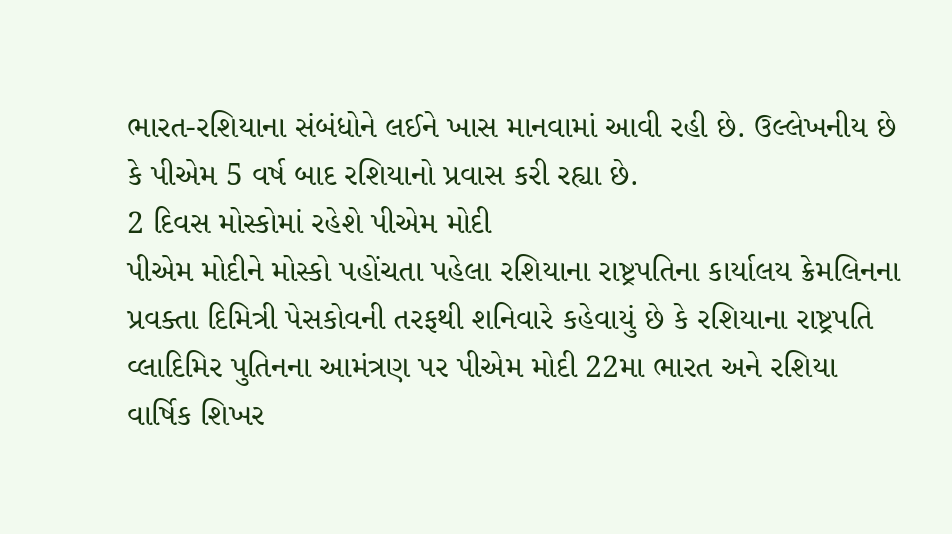ભારત-રશિયાના સંબંધોને લઈને ખાસ માનવામાં આવી રહી છે. ઉલ્લેખનીય છે કે પીએમ 5 વર્ષ બાદ રશિયાનો પ્રવાસ કરી રહ્યા છે.
2 દિવસ મોસ્કોમાં રહેશે પીએમ મોદી
પીએમ મોદીને મોસ્કો પહોંચતા પહેલા રશિયાના રાષ્ટ્રપતિના કાર્યાલય ક્રેમલિનના પ્રવક્તા દિમિત્રી પેસકોવની તરફથી શનિવારે કહેવાયું છે કે રશિયાના રાષ્ટ્રપતિ વ્લાદિમિર પુતિનના આમંત્રણ પર પીએમ મોદી 22મા ભારત અને રશિયા વાર્ષિક શિખર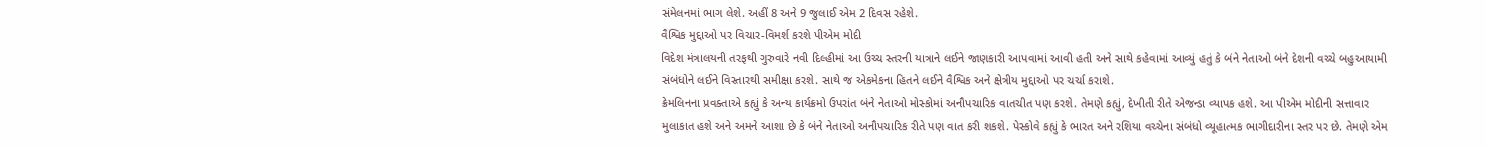સંમેલનમાં ભાગ લેશે. અહીં 8 અને 9 જુલાઈ એમ 2 દિવસ રહેશે.
વૈશ્વિક મુદ્દાઓ પર વિચાર-વિમર્શ કરશે પીએમ મોદી
વિદેશ મંત્રાલયની તરફથી ગુરુવારે નવી દિલ્હીમાં આ ઉચ્ચ સ્તરની યાત્રાને લઈને જાણકારી આપવામાં આવી હતી અને સાથે કહેવામાં આવ્યું હતું કે બંને નેતાઓ બંને દેશની વચ્ચે બહુઆયામી સંબંધોને લઈને વિસ્તારથી સમીક્ષા કરશે. સાથે જ એકમેકના હિતને લઈને વૈશ્વિક અને ક્ષેત્રીય મુદ્દાઓ પર ચર્ચા કરાશે.
ક્રેમલિનના પ્રવક્તાએ કહ્યું કે અન્ય કાર્યક્રમો ઉપરાંત બંને નેતાઓ મોસ્કોમાં અનૌપચારિક વાતચીત પણ કરશે. તેમણે કહ્યું, દેખીતી રીતે એજન્ડા વ્યાપક હશે. આ પીએમ મોદીની સત્તાવાર મુલાકાત હશે અને અમને આશા છે કે બંને નેતાઓ અનૌપચારિક રીતે પણ વાત કરી શકશે. પેસ્કોવે કહ્યું કે ભારત અને રશિયા વચ્ચેના સંબંધો વ્યૂહાત્મક ભાગીદારીના સ્તર પર છે. તેમણે એમ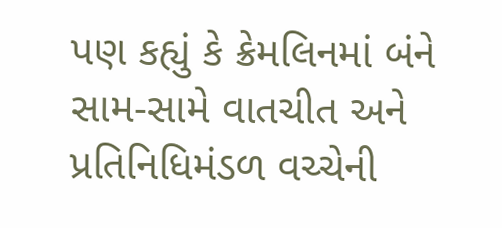પણ કહ્યું કે ક્રેમલિનમાં બંને સામ-સામે વાતચીત અને પ્રતિનિધિમંડળ વચ્ચેની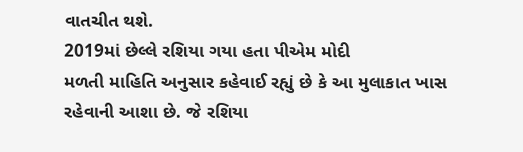વાતચીત થશે.
2019માં છેલ્લે રશિયા ગયા હતા પીએમ મોદી
મળતી માહિતિ અનુસાર કહેવાઈ રહ્યું છે કે આ મુલાકાત ખાસ રહેવાની આશા છે. જે રશિયા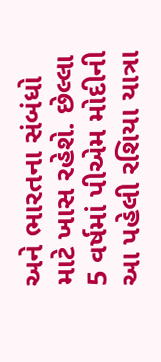અને ભારતના સંબંધો માટે ખાસ રહેશે. છેલ્લા 5 વર્ષમાં પીએમ મોદીની આ પહેલી રશિયા યાત્રા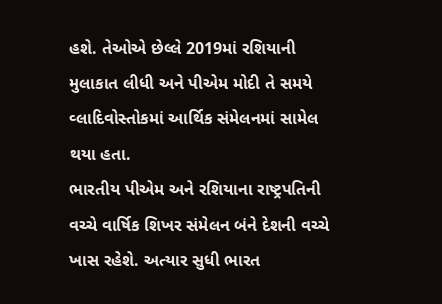હશે. તેઓએ છેલ્લે 2019માં રશિયાની મુલાકાત લીધી અને પીએમ મોદી તે સમયે વ્લાદિવોસ્તોકમાં આર્થિક સંમેલનમાં સામેલ થયા હતા.
ભારતીય પીએમ અને રશિયાના રાષ્ટ્રપતિની વચ્ચે વાર્ષિક શિખર સંમેલન બંને દેશની વચ્ચે ખાસ રહેશે. અત્યાર સુધી ભારત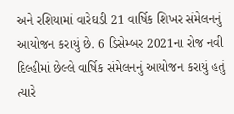અને રશિયામાં વારેઘડી 21 વાર્ષિક શિખર સંમેલનનું આયોજન કરાયું છે. 6 ડિસેમ્બર 2021ના રોજ નવી દિલ્હીમાં છેલ્લે વાર્ષિક સંમેલનનું આયોજન કરાયું હતું ત્યારે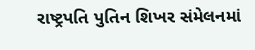રાષ્ટ્રપતિ પુતિન શિખર સંમેલનમાં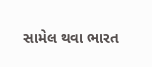સામેલ થવા ભારત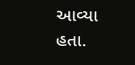આવ્યા હતા.